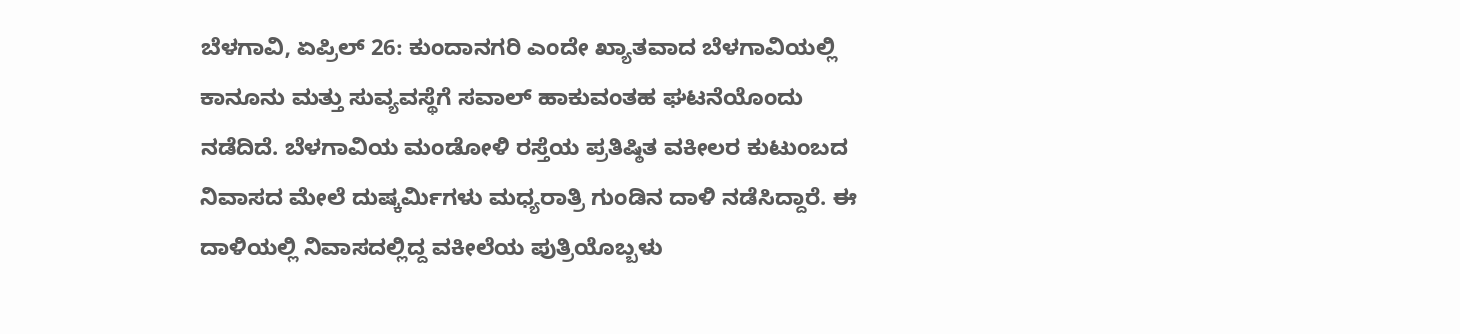ಬೆಳಗಾವಿ, ಏಪ್ರಿಲ್ 26: ಕುಂದಾನಗರಿ ಎಂದೇ ಖ್ಯಾತವಾದ ಬೆಳಗಾವಿಯಲ್ಲಿ ಕಾನೂನು ಮತ್ತು ಸುವ್ಯವಸ್ಥೆಗೆ ಸವಾಲ್ ಹಾಕುವಂತಹ ಘಟನೆಯೊಂದು ನಡೆದಿದೆ. ಬೆಳಗಾವಿಯ ಮಂಡೋಳಿ ರಸ್ತೆಯ ಪ್ರತಿಷ್ಠಿತ ವಕೀಲರ ಕುಟುಂಬದ ನಿವಾಸದ ಮೇಲೆ ದುಷ್ಕರ್ಮಿಗಳು ಮಧ್ಯರಾತ್ರಿ ಗುಂಡಿನ ದಾಳಿ ನಡೆಸಿದ್ದಾರೆ. ಈ ದಾಳಿಯಲ್ಲಿ ನಿವಾಸದಲ್ಲಿದ್ದ ವಕೀಲೆಯ ಪುತ್ರಿಯೊಬ್ಬಳು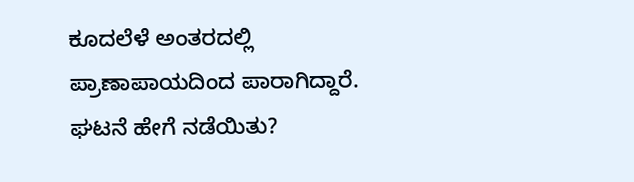ಕೂದಲೆಳೆ ಅಂತರದಲ್ಲಿ ಪ್ರಾಣಾಪಾಯದಿಂದ ಪಾರಾಗಿದ್ದಾರೆ.
ಘಟನೆ ಹೇಗೆ ನಡೆಯಿತು?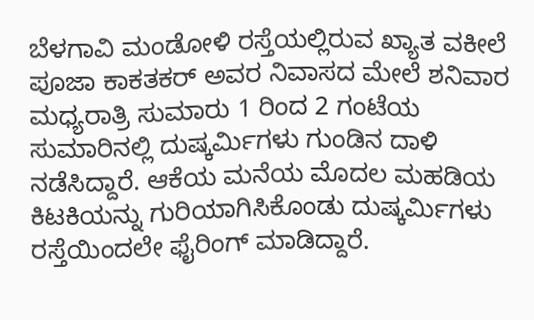ಬೆಳಗಾವಿ ಮಂಡೋಳಿ ರಸ್ತೆಯಲ್ಲಿರುವ ಖ್ಯಾತ ವಕೀಲೆ ಪೂಜಾ ಕಾಕತಕರ್ ಅವರ ನಿವಾಸದ ಮೇಲೆ ಶನಿವಾರ ಮಧ್ಯರಾತ್ರಿ ಸುಮಾರು 1 ರಿಂದ 2 ಗಂಟೆಯ ಸುಮಾರಿನಲ್ಲಿ ದುಷ್ಕರ್ಮಿಗಳು ಗುಂಡಿನ ದಾಳಿ ನಡೆಸಿದ್ದಾರೆ. ಆಕೆಯ ಮನೆಯ ಮೊದಲ ಮಹಡಿಯ ಕಿಟಕಿಯನ್ನು ಗುರಿಯಾಗಿಸಿಕೊಂಡು ದುಷ್ಕರ್ಮಿಗಳು ರಸ್ತೆಯಿಂದಲೇ ಫೈರಿಂಗ್ ಮಾಡಿದ್ದಾರೆ.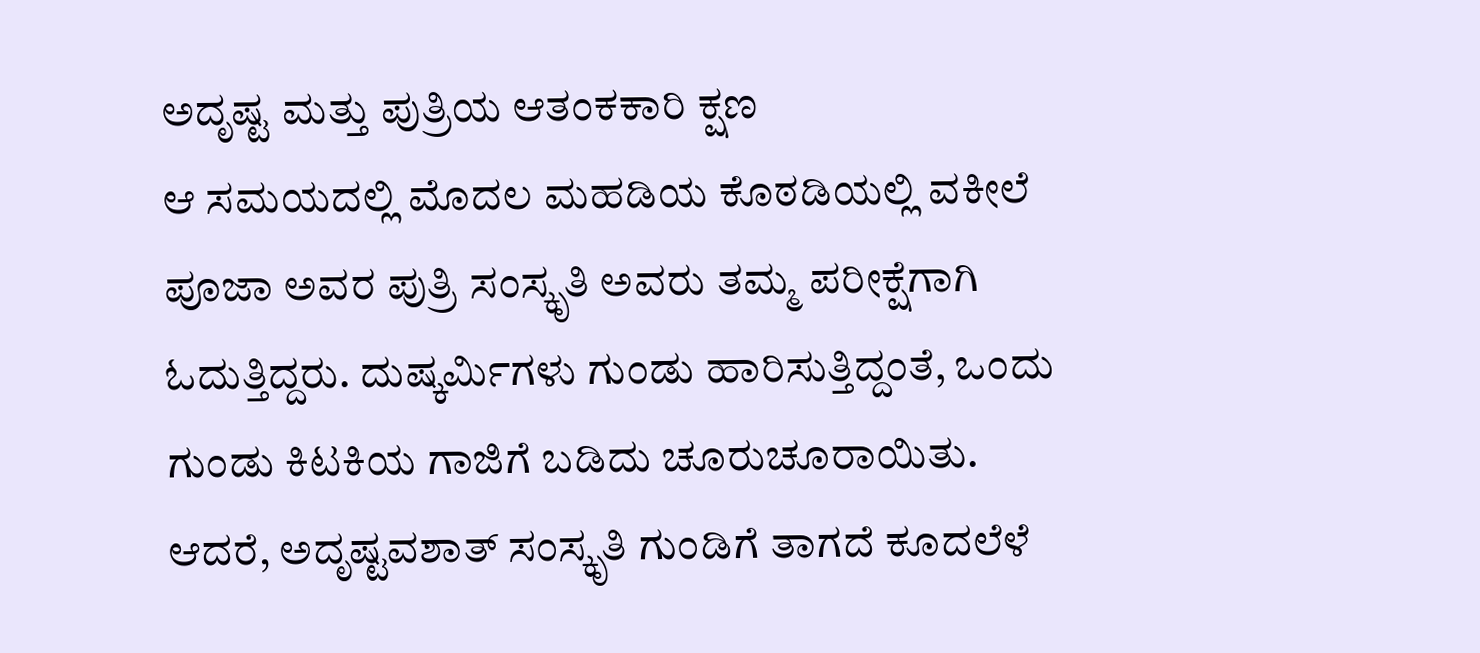ಅದೃಷ್ಟ ಮತ್ತು ಪುತ್ರಿಯ ಆತಂಕಕಾರಿ ಕ್ಷಣ
ಆ ಸಮಯದಲ್ಲಿ ಮೊದಲ ಮಹಡಿಯ ಕೊಠಡಿಯಲ್ಲಿ ವಕೀಲೆ ಪೂಜಾ ಅವರ ಪುತ್ರಿ ಸಂಸ್ಕೃತಿ ಅವರು ತಮ್ಮ ಪರೀಕ್ಷೆಗಾಗಿ ಓದುತ್ತಿದ್ದರು. ದುಷ್ಕರ್ಮಿಗಳು ಗುಂಡು ಹಾರಿಸುತ್ತಿದ್ದಂತೆ, ಒಂದು ಗುಂಡು ಕಿಟಕಿಯ ಗಾಜಿಗೆ ಬಡಿದು ಚೂರುಚೂರಾಯಿತು. ಆದರೆ, ಅದೃಷ್ಟವಶಾತ್ ಸಂಸ್ಕೃತಿ ಗುಂಡಿಗೆ ತಾಗದೆ ಕೂದಲೆಳೆ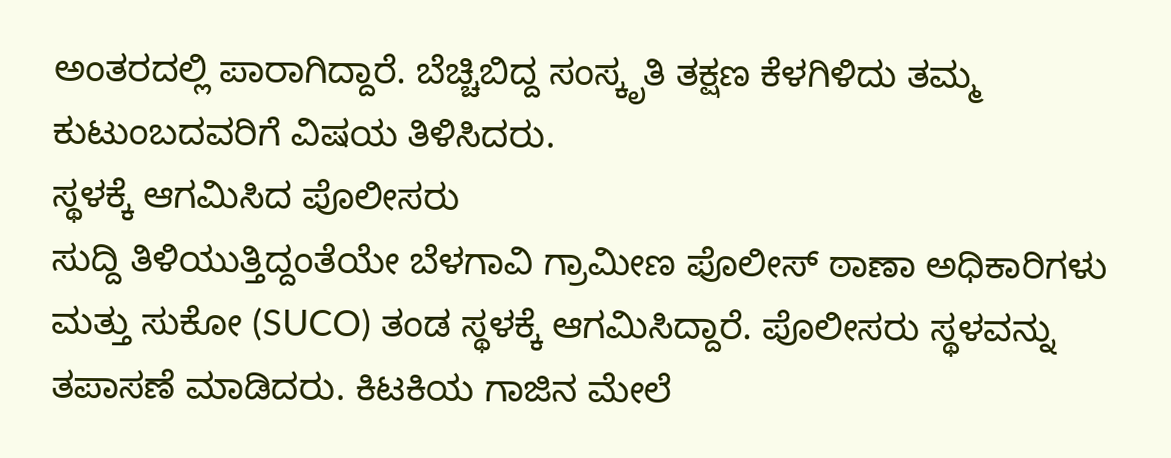ಅಂತರದಲ್ಲಿ ಪಾರಾಗಿದ್ದಾರೆ. ಬೆಚ್ಚಿಬಿದ್ದ ಸಂಸ್ಕೃತಿ ತಕ್ಷಣ ಕೆಳಗಿಳಿದು ತಮ್ಮ ಕುಟುಂಬದವರಿಗೆ ವಿಷಯ ತಿಳಿಸಿದರು.
ಸ್ಥಳಕ್ಕೆ ಆಗಮಿಸಿದ ಪೊಲೀಸರು
ಸುದ್ದಿ ತಿಳಿಯುತ್ತಿದ್ದಂತೆಯೇ ಬೆಳಗಾವಿ ಗ್ರಾಮೀಣ ಪೊಲೀಸ್ ಠಾಣಾ ಅಧಿಕಾರಿಗಳು ಮತ್ತು ಸುಕೋ (SUCO) ತಂಡ ಸ್ಥಳಕ್ಕೆ ಆಗಮಿಸಿದ್ದಾರೆ. ಪೊಲೀಸರು ಸ್ಥಳವನ್ನು ತಪಾಸಣೆ ಮಾಡಿದರು. ಕಿಟಕಿಯ ಗಾಜಿನ ಮೇಲೆ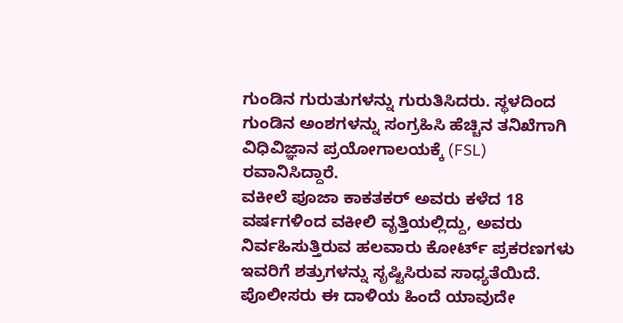ಗುಂಡಿನ ಗುರುತುಗಳನ್ನು ಗುರುತಿಸಿದರು. ಸ್ಥಳದಿಂದ ಗುಂಡಿನ ಅಂಶಗಳನ್ನು ಸಂಗ್ರಹಿಸಿ ಹೆಚ್ಚಿನ ತನಿಖೆಗಾಗಿ ವಿಧಿವಿಜ್ಞಾನ ಪ್ರಯೋಗಾಲಯಕ್ಕೆ (FSL) ರವಾನಿಸಿದ್ದಾರೆ.
ವಕೀಲೆ ಪೂಜಾ ಕಾಕತಕರ್ ಅವರು ಕಳೆದ 18 ವರ್ಷಗಳಿಂದ ವಕೀಲಿ ವೃತ್ತಿಯಲ್ಲಿದ್ದು, ಅವರು ನಿರ್ವಹಿಸುತ್ತಿರುವ ಹಲವಾರು ಕೋರ್ಟ್ ಪ್ರಕರಣಗಳು ಇವರಿಗೆ ಶತ್ರುಗಳನ್ನು ಸೃಷ್ಟಿಸಿರುವ ಸಾಧ್ಯತೆಯಿದೆ. ಪೊಲೀಸರು ಈ ದಾಳಿಯ ಹಿಂದೆ ಯಾವುದೇ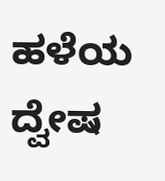ಹಳೆಯ ದ್ವೇಷ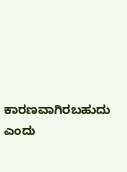ಕಾರಣವಾಗಿರಬಹುದು ಎಂದು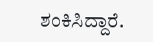ಶಂಕಿಸಿದ್ದಾರೆ.